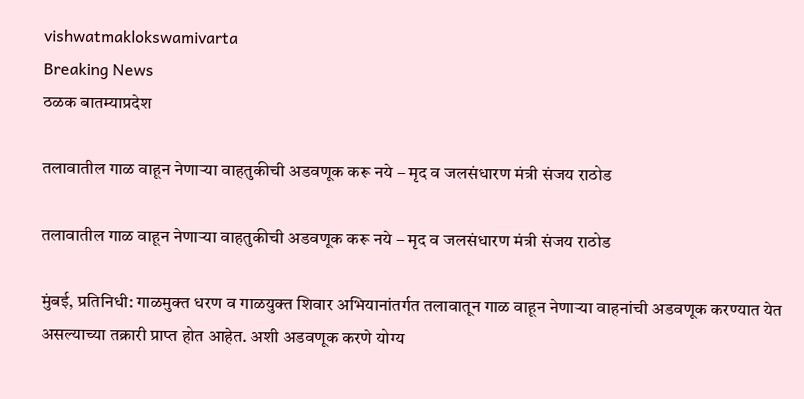vishwatmaklokswamivarta
Breaking News
ठळक बातम्याप्रदेश

तलावातील गाळ वाहून नेणाऱ्या वाहतुकीची अडवणूक करू नये – मृद व जलसंधारण मंत्री संजय राठोड

तलावातील गाळ वाहून नेणाऱ्या वाहतुकीची अडवणूक करू नये – मृद व जलसंधारण मंत्री संजय राठोड

मुंबई, प्रतिनिधी: गाळमुक्त धरण व गाळयुक्त शिवार अभियानांतर्गत तलावातून गाळ वाहून नेणाऱ्या वाहनांची अडवणूक करण्यात येत असल्याच्या तक्रारी प्राप्त होत आहेत. अशी अडवणूक करणे योग्य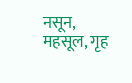नसून, महसूल, गृह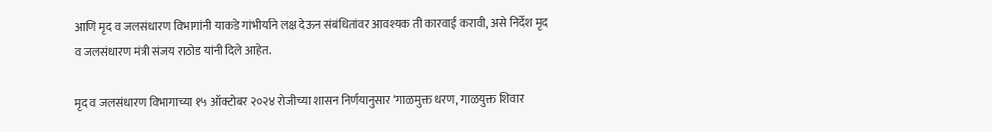आणि मृद व जलसंधारण विभागांनी याकडे गांभीर्याने लक्ष देऊन संबंधितांवर आवश्यक ती कारवाई करावी, असे निर्देश मृद व जलसंधारण मंत्री संजय राठोड यांनी दिले आहेत.

मृद व जलसंधारण विभागाच्या १५ ऑक्टोबर २०२४ रोजीच्या शासन निर्णयानुसार ‘गाळमुक्त धरण, गाळयुक्त शिवार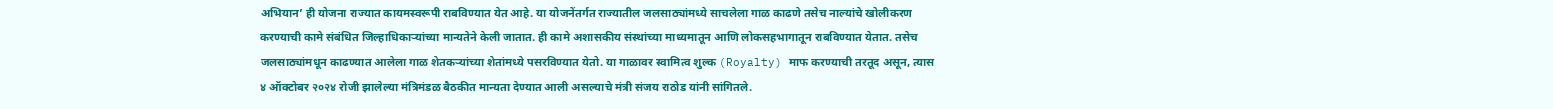अभियान’ ही योजना राज्यात कायमस्वरूपी राबविण्यात येत आहे. या योजनेंतर्गत राज्यातील जलसाठ्यांमध्ये साचलेला गाळ काढणे तसेच नाल्यांचे खोलीकरण करण्याची कामे संबंधित जिल्हाधिकाऱ्यांच्या मान्यतेने केली जातात. ही कामे अशासकीय संस्थांच्या माध्यमातून आणि लोकसहभागातून राबविण्यात येतात. तसेच जलसाठ्यांमधून काढण्यात आलेला गाळ शेतकऱ्यांच्या शेतांमध्ये पसरविण्यात येतो. या गाळावर स्वामित्व शुल्क (Royalty) माफ करण्याची तरतूद असून, त्यास ४ ऑक्टोबर २०२४ रोजी झालेल्या मंत्रिमंडळ बैठकीत मान्यता देण्यात आली असल्याचे मंत्री संजय राठोड यांनी सांगितले.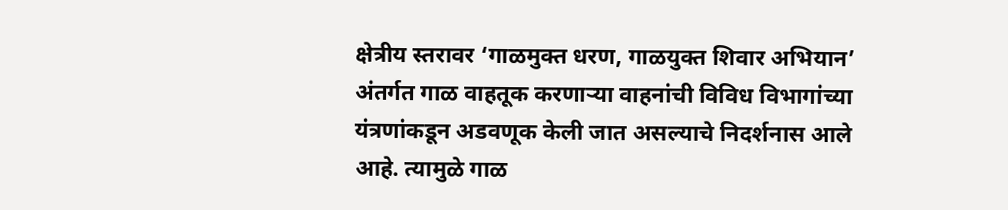क्षेत्रीय स्तरावर ‘गाळमुक्त धरण, गाळयुक्त शिवार अभियान’ अंतर्गत गाळ वाहतूक करणाऱ्या वाहनांची विविध विभागांच्या यंत्रणांकडून अडवणूक केली जात असल्याचे निदर्शनास आले आहे. त्यामुळे गाळ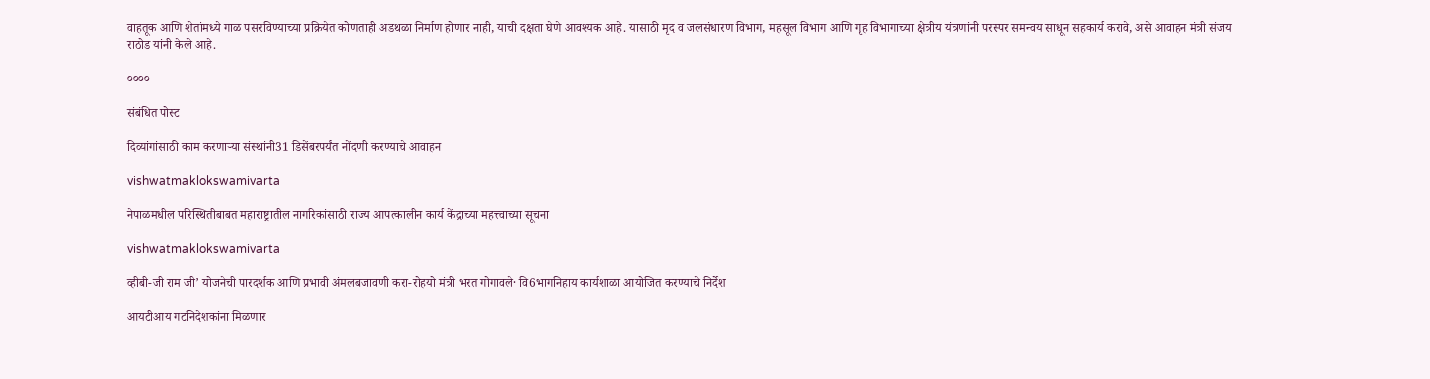वाहतूक आणि शेतांमध्ये गाळ पसरविण्याच्या प्रक्रियेत कोणताही अडथळा निर्माण होणार नाही, याची दक्षता घेणे आवश्यक आहे. यासाठी मृद व जलसंधारण विभाग, महसूल विभाग आणि गृह विभागाच्या क्षेत्रीय यंत्रणांनी परस्पर समन्वय साधून सहकार्य करावे, असे आवाहन मंत्री संजय राठोड यांनी केले आहे.

००००

संबंधित पोस्ट

दिव्यांगांसाठी काम करणाऱ्या संस्थांनी31 डिसेंबरपर्यंत नोंदणी करण्याचे आवाहन

vishwatmaklokswamivarta

नेपाळमधील परिस्थितीबाबत महाराष्ट्रातील नागरिकांसाठी राज्य आपत्कालीन कार्य केंद्राच्या महत्त्वाच्या सूचना

vishwatmaklokswamivarta

व्हीबी-जी राम जी’ योजनेची पारदर्शक आणि प्रभावी अंमलबजावणी करा-रोहयो मंत्री भरत गोगावले· वि6भागनिहाय कार्यशाळा आयोजित करण्याचे निर्देश

आयटीआय गटनिदेशकांना मिळणार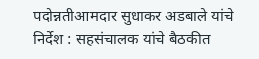पदोन्नतीआमदार सुधाकर अडबाले यांचे निर्देश : सहसंचालक यांचे बैठकीत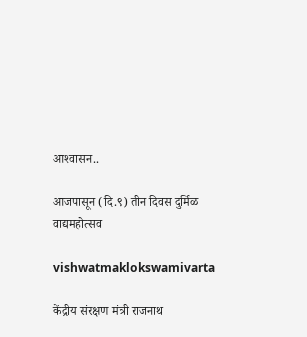आश्‍वासन..

आजपासून (दि.९) तीन दिवस दुर्मिळ वाद्यमहोत्सव

vishwatmaklokswamivarta

केंद्रीय संरक्षण मंत्री राजनाथ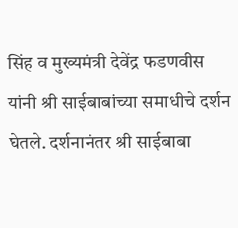सिंह व मुख्यमंत्री देवेंद्र फडणवीस यांनी श्री साईबाबांच्या समाधीचे दर्शन घेतले. दर्शनानंतर श्री साईबाबा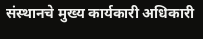संस्‍थानचे मुख्‍य कार्यकारी अधिकारी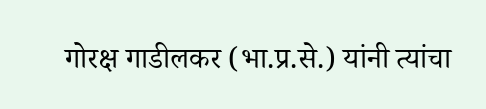गोरक्ष गाडीलकर (भा.प्र.से.) यांनी त्‍यांचा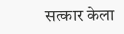सत्‍कार केला